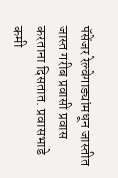पॅसेंजर रेल्वेगाड्यांमधून जास्तीत जास्त गरीब प्रवासी प्रवास करताना दिसतात. प्रवासभाडे कमी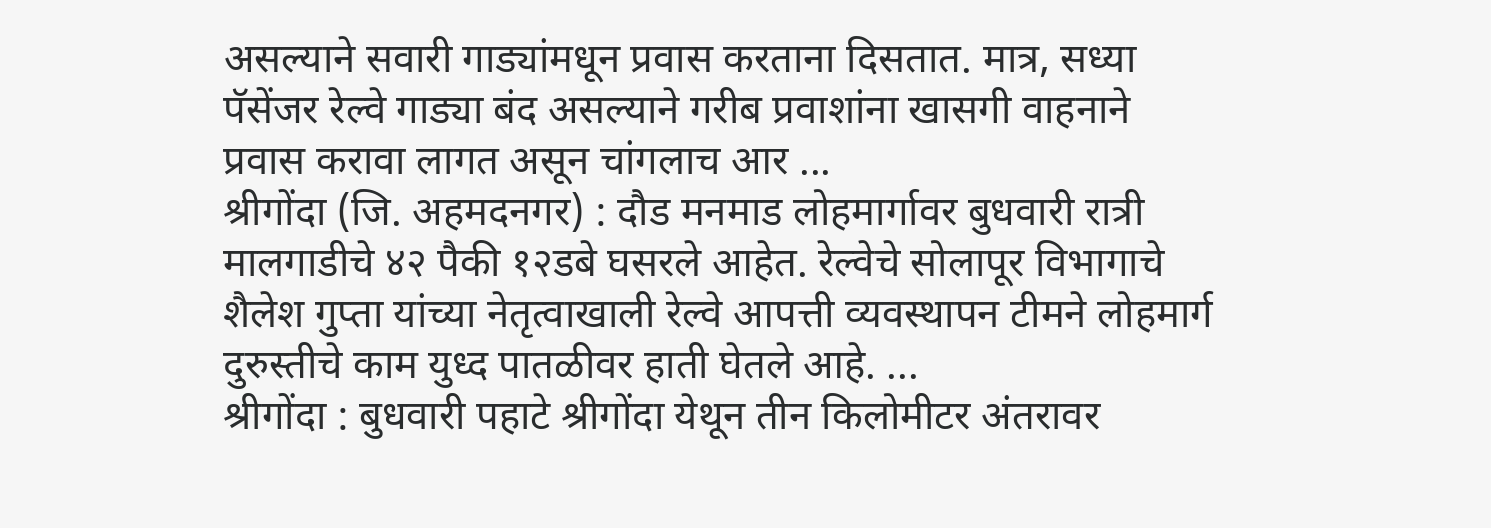असल्याने सवारी गाड्यांमधून प्रवास करताना दिसतात. मात्र, सध्या पॅसेंजर रेल्वे गाड्या बंद असल्याने गरीब प्रवाशांना खासगी वाहनाने प्रवास करावा लागत असून चांगलाच आर ...
श्रीगोंदा (जि. अहमदनगर) : दौड मनमाड लोहमार्गावर बुधवारी रात्री मालगाडीचे ४२ पैकी १२डबे घसरले आहेत. रेल्वेचे सोलापूर विभागाचे शैलेश गुप्ता यांच्या नेतृत्वाखाली रेल्वे आपत्ती व्यवस्थापन टीमने लोहमार्ग दुरुस्तीचे काम युध्द पातळीवर हाती घेतले आहे. ...
श्रीगोंदा : बुधवारी पहाटे श्रीगोंदा येथून तीन किलोमीटर अंतरावर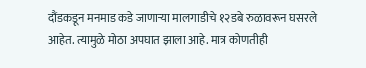दौंडकडून मनमाड कडे जाणाऱ्या मालगाडीचे १२डबे रुळावरून घसरले आहेत. त्यामुळे मोठा अपघात झाला आहे. मात्र कोणतीही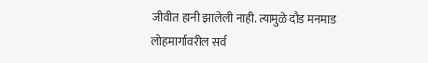जीवीत हानी झालेली नाही. त्यामुळे दौड मनमाड लोहमार्गावरील सर्व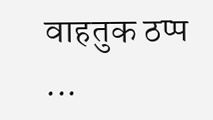वाहतुक ठप्प ...